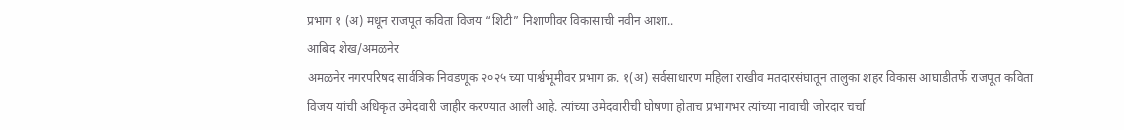प्रभाग १ (अ) मधून राजपूत कविता विजय “शिटी” निशाणीवर विकासाची नवीन आशा..
आबिद शेख/अमळनेर
अमळनेर नगरपरिषद सार्वत्रिक निवडणूक २०२५ च्या पार्श्वभूमीवर प्रभाग क्र. १(अ) सर्वसाधारण महिला राखीव मतदारसंघातून तालुका शहर विकास आघाडीतर्फे राजपूत कविता विजय यांची अधिकृत उमेदवारी जाहीर करण्यात आली आहे. त्यांच्या उमेदवारीची घोषणा होताच प्रभागभर त्यांच्या नावाची जोरदार चर्चा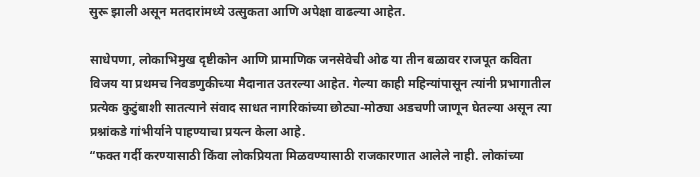सुरू झाली असून मतदारांमध्ये उत्सुकता आणि अपेक्षा वाढल्या आहेत.

साधेपणा, लोकाभिमुख दृष्टीकोन आणि प्रामाणिक जनसेवेची ओढ या तीन बळावर राजपूत कविता विजय या प्रथमच निवडणुकीच्या मैदानात उतरल्या आहेत. गेल्या काही महिन्यांपासून त्यांनी प्रभागातील प्रत्येक कुटुंबाशी सातत्याने संवाद साधत नागरिकांच्या छोट्या-मोठ्या अडचणी जाणून घेतल्या असून त्या प्रश्नांकडे गांभीर्याने पाहण्याचा प्रयत्न केला आहे.
“फक्त गर्दी करण्यासाठी किंवा लोकप्रियता मिळवण्यासाठी राजकारणात आलेले नाही. लोकांच्या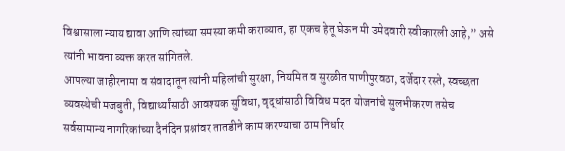विश्वासाला न्याय द्यावा आणि त्यांच्या समस्या कमी कराव्यात, हा एकच हेतू घेऊन मी उमेदवारी स्वीकारली आहे,” असे त्यांनी भावना व्यक्त करत सांगितले.
आपल्या जाहीरनामा व संवादातून त्यांनी महिलांची सुरक्षा, नियमित व सुरळीत पाणीपुरवठा, दर्जेदार रस्ते, स्वच्छता व्यवस्थेची मजबुती, विद्यार्थ्यांसाठी आवश्यक सुविधा, वृद्धांसाठी विविध मदत योजनांचे सुलभीकरण तसेच सर्वसामान्य नागरिकांच्या दैनंदिन प्रश्नांवर तातडीने काम करण्याचा ठाम निर्धार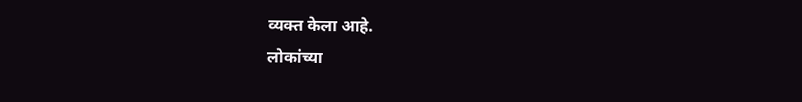व्यक्त केला आहे.
लोकांच्या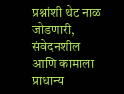प्रश्नांशी थेट नाळ जोडणारी, संवेदनशील आणि कामाला प्राधान्य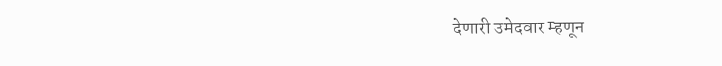देणारी उमेदवार म्हणून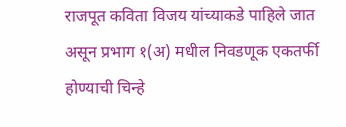राजपूत कविता विजय यांच्याकडे पाहिले जात असून प्रभाग १(अ) मधील निवडणूक एकतर्फी होण्याची चिन्हे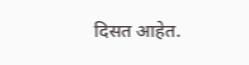दिसत आहेत.